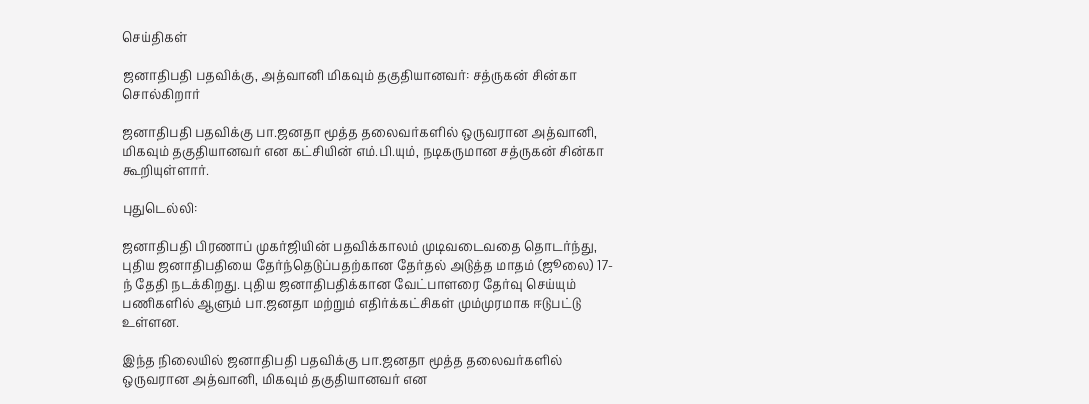செய்திகள்

ஜனாதிபதி பதவிக்கு, அத்வானி மிகவும் தகுதியானவர்: சத்ருகன் சின்கா சொல்கிறார்

ஜனாதிபதி பதவிக்கு பா.ஜனதா மூத்த தலைவர்களில் ஒருவரான அத்வானி, மிகவும் தகுதியானவர் என கட்சியின் எம்.பி.யும், நடிகருமான சத்ருகன் சின்கா கூறியுள்ளார்.

புதுடெல்லி:

ஜனாதிபதி பிரணாப் முகர்ஜியின் பதவிக்காலம் முடிவடைவதை தொடர்ந்து, புதிய ஜனாதிபதியை தேர்ந்தெடுப்பதற்கான தேர்தல் அடுத்த மாதம் (ஜூலை) 17-ந் தேதி நடக்கிறது. புதிய ஜனாதிபதிக்கான வேட்பாளரை தேர்வு செய்யும் பணிகளில் ஆளும் பா.ஜனதா மற்றும் எதிர்க்கட்சிகள் மும்முரமாக ஈடுபட்டு உள்ளன.

இந்த நிலையில் ஜனாதிபதி பதவிக்கு பா.ஜனதா மூத்த தலைவர்களில் ஒருவரான அத்வானி, மிகவும் தகுதியானவர் என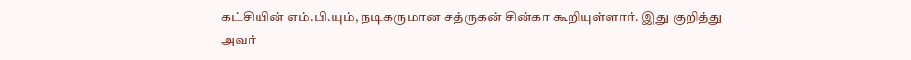கட்சியின் எம்.பி.யும், நடிகருமான சத்ருகன் சின்கா கூறியுள்ளார். இது குறித்து அவர்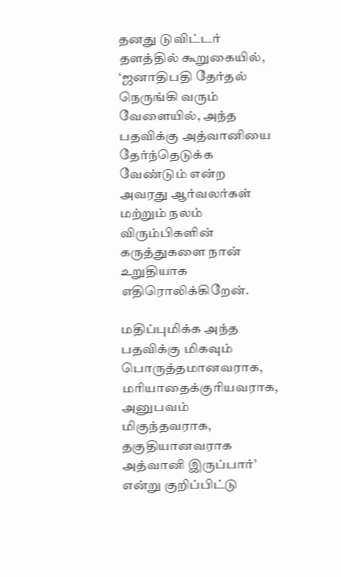தனது டுவிட்டர் தளத்தில் கூறுகையில், ‘ஜனாதிபதி தேர்தல் நெருங்கி வரும் வேளையில், அந்த பதவிக்கு அத்வானியை தேர்ந்தெடுக்க வேண்டும் என்ற அவரது ஆர்வலர்கள் மற்றும் நலம் விரும்பிகளின் கருத்துகளை நான் உறுதியாக எதிரொலிக்கிறேன்.

மதிப்புமிக்க அந்த பதவிக்கு மிகவும் பொருத்தமானவராக, மரியாதைக்குரியவராக, அனுபவம் மிகுந்தவராக, தகுதியானவராக அத்வானி இருப்பார்’ என்று குறிப்பிட்டு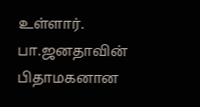உள்ளார். பா.ஜனதாவின் பிதாமகனான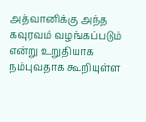அத்வானிக்கு அந்த கவுரவம் வழங்கப்படும் என்று உறுதியாக நம்புவதாக கூறியுள்ள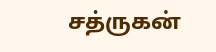சத்ருகன்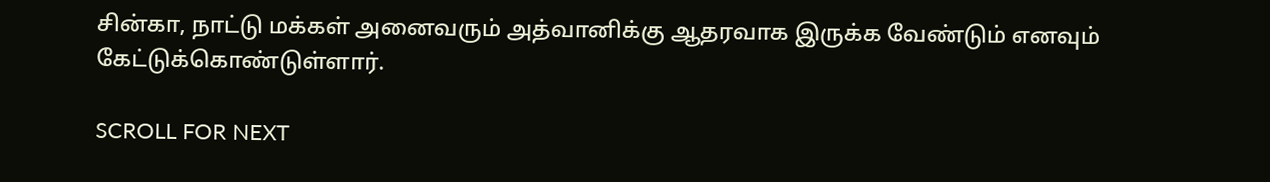சின்கா, நாட்டு மக்கள் அனைவரும் அத்வானிக்கு ஆதரவாக இருக்க வேண்டும் எனவும் கேட்டுக்கொண்டுள்ளார்.

SCROLL FOR NEXT